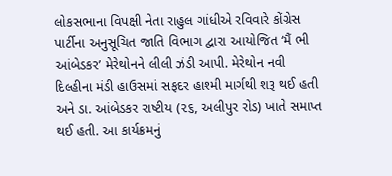લોકસભાના વિપક્ષી નેતા રાહુલ ગાંધીએ રવિવારે કોંગ્રેસ પાર્ટીના અનુસૂચિત જાતિ વિભાગ દ્વારા આયોજિત ‘મૈં ભી આંબેડકર’ મેરેથોનને લીલી ઝંડી આપી. મેરેથોન નવી દિલ્હીના મંડી હાઉસમાં સફદર હાશ્મી માર્ગથી શરૂ થઈ હતી અને ડા. આંબેડકર રાષ્ટીય (૨૬, અલીપુર રોડ) ખાતે સમાપ્ત થઈ હતી. આ કાર્યક્રમનું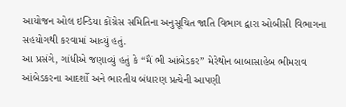આયોજન ઓલ ઇન્ડિયા કોંગ્રેસ સમિતિના અનુસૂચિત જાતિ વિભાગ દ્વારા ઓબીસી વિભાગના સહયોગથી કરવામાં આવ્યું હતું.
આ પ્રસંગે, ગાંધીએ જણાવ્યું હતું કે “મૈં ભી આંબેડકર” મેરેથોન બાબાસાહેબ ભીમરાવ આંબેડકરના આદર્શો અને ભારતીય બંધારણ પ્રત્યેની આપણી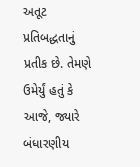અતૂટ પ્રતિબદ્ધતાનું પ્રતીક છે. તેમણે ઉમેર્યું હતું કે આજે, જ્યારે બંધારણીય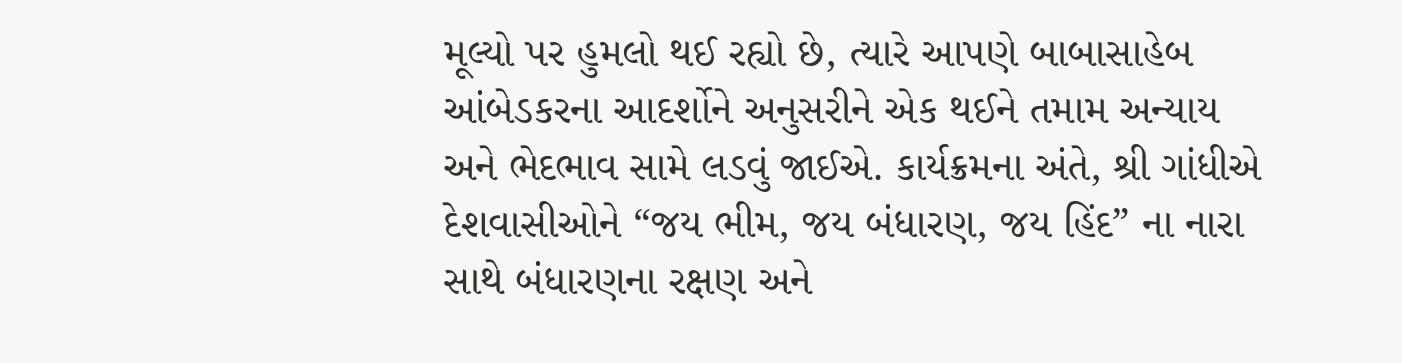મૂલ્યો પર હુમલો થઈ રહ્યો છે, ત્યારે આપણે બાબાસાહેબ આંબેડકરના આદર્શોને અનુસરીને એક થઈને તમામ અન્યાય અને ભેદભાવ સામે લડવું જાઈએ. કાર્યક્રમના અંતે, શ્રી ગાંધીએ દેશવાસીઓને “જય ભીમ, જય બંધારણ, જય હિંદ” ના નારા સાથે બંધારણના રક્ષણ અને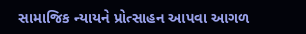સામાજિક ન્યાયને પ્રોત્સાહન આપવા આગળ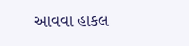આવવા હાકલ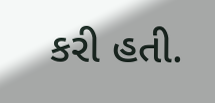કરી હતી.